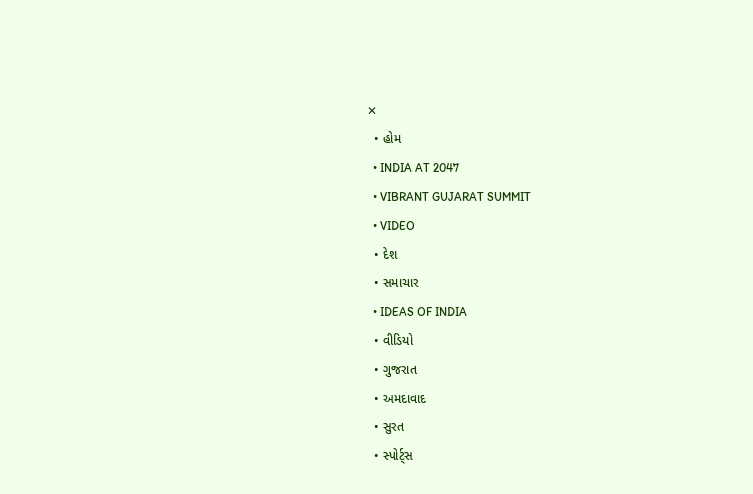✕
  • હોમ
  • INDIA AT 2047
  • VIBRANT GUJARAT SUMMIT
  • VIDEO
  • દેશ
  • સમાચાર
  • IDEAS OF INDIA
  • વીડિયો
  • ગુજરાત
  • અમદાવાદ
  • સુરત
  • સ્પોર્ટ્સ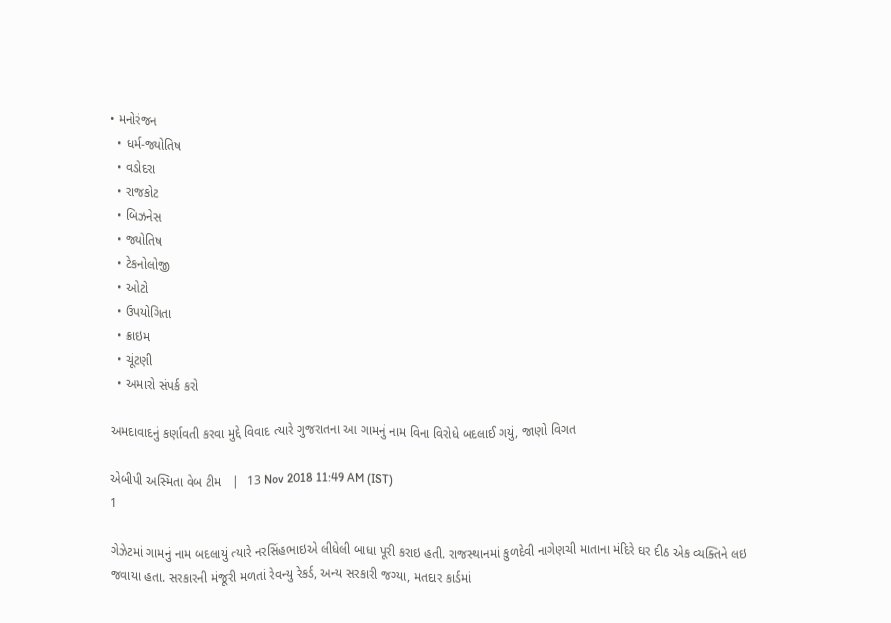• મનોરંજન
  • ધર્મ-જ્યોતિષ
  • વડોદરા
  • રાજકોટ
  • બિઝનેસ
  • જ્યોતિષ
  • ટેકનોલોજી
  • ઓટો
  • ઉપયોગિતા
  • ક્રાઇમ
  • ચૂંટણી
  • અમારો સંપર્ક કરો

અમદાવાદનું કર્ણાવતી કરવા મુદ્દે વિવાદ ત્યારે ગુજરાતના આ ગામનું નામ વિના વિરોધે બદલાઈ ગયું, જાણો વિગત

એબીપી અસ્મિતા વેબ ટીમ   |  13 Nov 2018 11:49 AM (IST)
1

ગેઝેટમાં ગામનું નામ બદલાયું ત્યારે નરસિંહભાઇએ લીધેલી બાધા પૂરી કરાઇ હતી. રાજસ્થાનમાં કુળદેવી નાગેણચી માતાના મંદિરે ઘર દીઠ એક વ્યક્તિને લઇ જવાયા હતા. સરકારની મંજૂરી મળતાં રેવન્યુ રેકર્ડ, અન્ય સરકારી જગ્યા, મતદાર કાર્ડમાં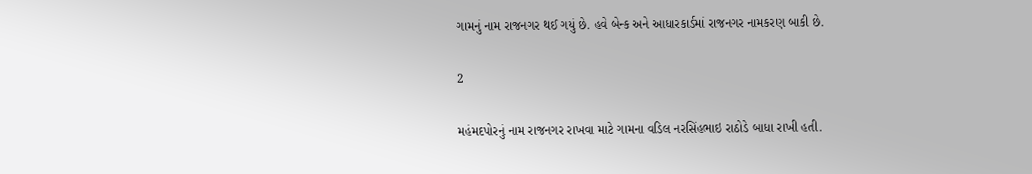ગામનું નામ રાજનગર થઈ ગયું છે. હવે બેન્ક અને આધારકાર્ડમાં રાજનગર નામકરણ બાકી છે.

2

મહંમદપોરનું નામ રાજનગર રાખવા માટે ગામના વડિલ નરસિંહભાઇ રાઠોડે બાધા રાખી હતી.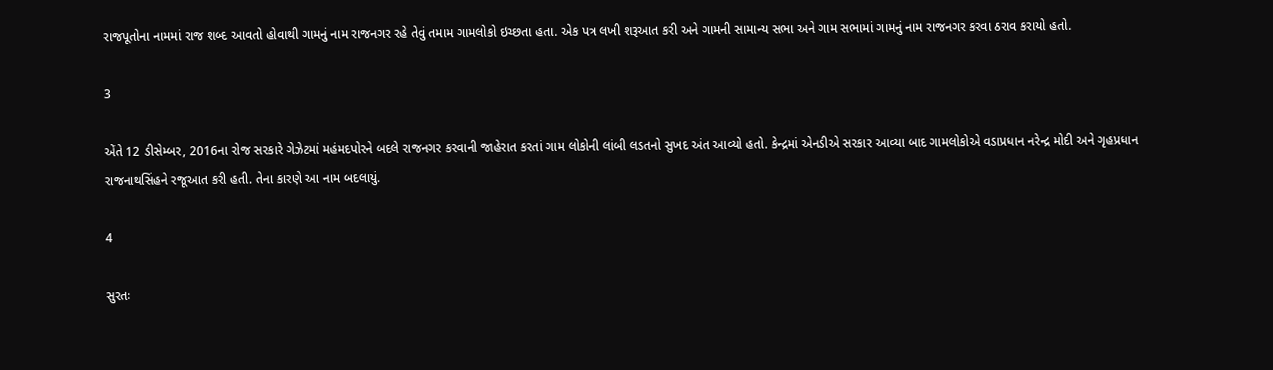રાજપૂતોના નામમાં રાજ શબ્દ આવતો હોવાથી ગામનું નામ રાજનગર રહે તેવું તમામ ગામલોકો ઇચ્છતા હતા. એક પત્ર લખી શરૂઆત કરી અને ગામની સામાન્ય સભા અને ગામ સભામાં ગામનું નામ રાજનગર કરવા ઠરાવ કરાયો હતો.

3

એંતે 12 ડીસેમ્બર, 2016ના રોજ સરકારે ગેઝેટમાં મહંમદપોરને બદલે રાજનગર કરવાની જાહેરાત કરતાં ગામ લોકોની લાંબી લડતનો સુખદ અંત આવ્યો હતો. કેન્દ્રમાં એનડીએ સરકાર આવ્યા બાદ ગામલોકોએ વડાપ્રધાન નરેન્દ્ર મોદી અને ગૃહપ્રધાન રાજનાથસિંહને રજૂઆત કરી હતી. તેના કારણે આ નામ બદલાયું.

4

સુરતઃ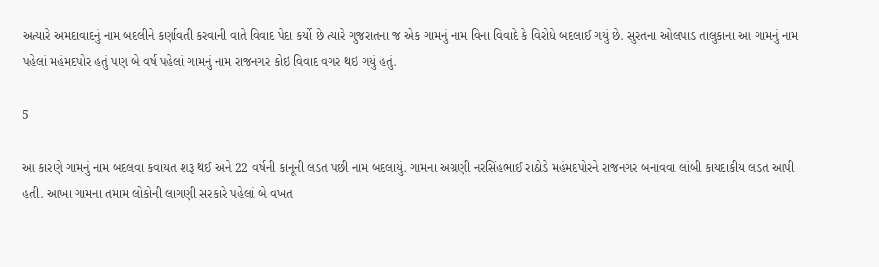અત્યારે અમદાવાદનું નામ બદલીને કર્ણાવતી કરવાની વાતે વિવાદ પેદા કર્યો છે ત્યારે ગુજરાતના જ એક ગામનું નામ વિના વિવાદે કે વિરોધે બદલાઈ ગયું છે. સુરતના ઓલપાડ તાલુકાના આ ગામનું નામ પહેલાં મહંમદપોર હતું પણ બે વર્ષ પહેલાં ગામનું નામ રાજનગર કોઇ વિવાદ વગર થઇ ગયું હતું.

5

આ કારણે ગામનું નામ બદલવા કવાયત શરૂ થઈ અને 22 વર્ષની કાનૂની લડત પછી નામ બદલાયું. ગામના અગ્રણી નરસિંહભાઈ રાઠોડે મહંમદપોરને રાજનગર બનાવવા લાંબી કાયદાકીય લડત આપી હતી. આખા ગામના તમામ લોકોની લાગણી સરકારે પહેલાં બે વખત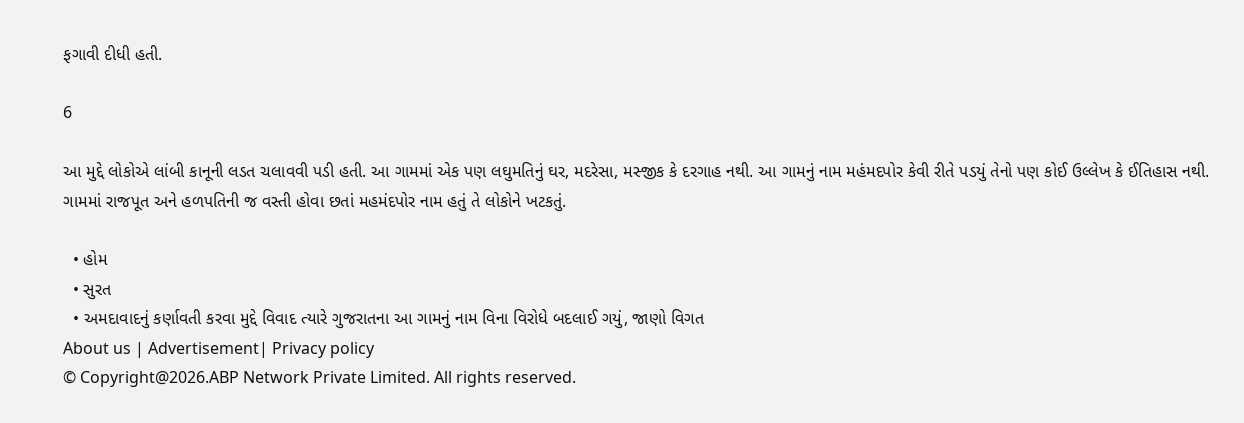ફગાવી દીધી હતી.

6

આ મુદ્દે લોકોએ લાંબી કાનૂની લડત ચલાવવી પડી હતી. આ ગામમાં એક પણ લઘુમતિનું ઘર, મદરેસા, મસ્જીક કે દરગાહ નથી. આ ગામનું નામ મહંમદપોર કેવી રીતે પડયું તેનો પણ કોઈ ઉલ્લેખ કે ઈતિહાસ નથી. ગામમાં રાજપૂત અને હળપતિની જ વસ્તી હોવા છતાં મહમંદપોર નામ હતું તે લોકોને ખટકતું.

  • હોમ
  • સુરત
  • અમદાવાદનું કર્ણાવતી કરવા મુદ્દે વિવાદ ત્યારે ગુજરાતના આ ગામનું નામ વિના વિરોધે બદલાઈ ગયું, જાણો વિગત
About us | Advertisement| Privacy policy
© Copyright@2026.ABP Network Private Limited. All rights reserved.